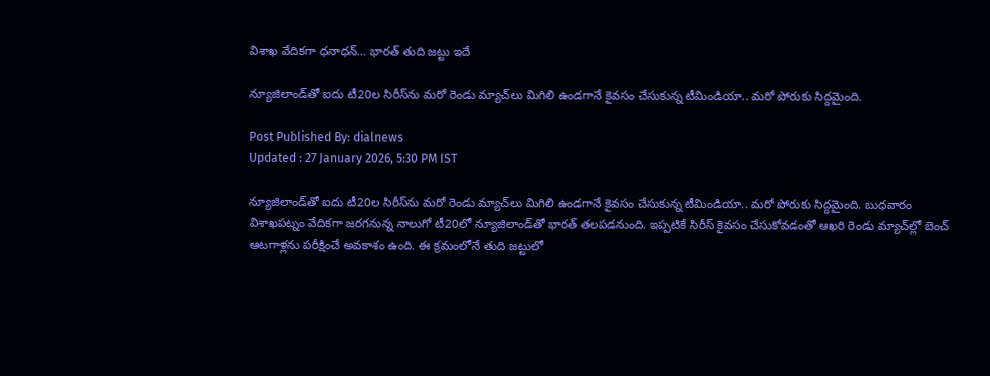విశాఖ వేదికగా ధనాధన్… భారత్ తుది జట్టు ఇదే

న్యూజిలాండ్‌తో ఐదు టీ20ల సిరీస్‌ను మరో రెండు మ్యాచ్‌లు మిగిలి ఉండగానే కైవసం చేసుకున్న టీమిండియా.. మరో పోరుకు సిద్దమైంది.

Post Published By: dialnews
Updated : 27 January 2026, 5:30 PM IST

న్యూజిలాండ్‌తో ఐదు టీ20ల సిరీస్‌ను మరో రెండు మ్యాచ్‌లు మిగిలి ఉండగానే కైవసం చేసుకున్న టీమిండియా.. మరో పోరుకు సిద్దమైంది. బుధవారం విశాఖపట్నం వేదికగా జరగనున్న నాలుగో టీ20లో న్యూజిలాండ్‌తో భారత్ తలపడనుంది. ఇప్పటికే సిరీస్ కైవసం చేసుకోవడంతో ఆఖరి రెండు మ్యాచ్‌ల్లో బెంచ్ ఆటగాళ్లను పరీక్షించే అవకాశం ఉంది. ఈ క్రమంలోనే తుది జట్టులో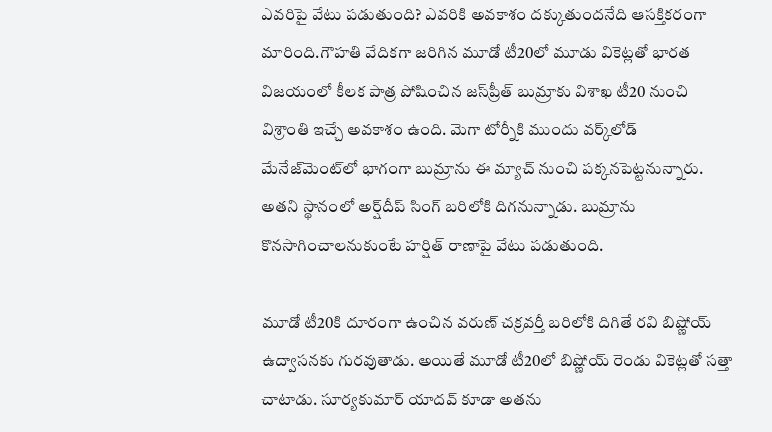ఎవరిపై వేటు పడుతుంది? ఎవరికి అవకాశం దక్కుతుందనేది ఆసక్తికరంగా మారింది.గౌహతి వేదికగా జరిగిన మూడో టీ20లో మూడు వికెట్లతో భారత విజయంలో కీలక పాత్ర పోషించిన జస్‌ప్రీత్ బుమ్రాకు విశాఖ టీ20 నుంచి విశ్రాంతి ఇచ్చే అవకాశం ఉంది. మెగా టోర్నీకి ముందు వర్క్‌లోడ్ మేనేజ్‌మెంట్‌లో భాగంగా బుమ్రాను ఈ మ్యాచ్ నుంచి పక్కనపెట్టనున్నారు. అతని స్థానంలో అర్ష్‌దీప్ సింగ్ బరిలోకి దిగనున్నాడు. బుమ్రాను కొనసాగించాలనుకుంటే హర్షిత్ రాణాపై వేటు పడుతుంది.

మూడో టీ20కి దూరంగా ఉంచిన వరుణ్ చక్రవర్తీ బరిలోకి దిగితే రవి బిష్ణోయ్ ఉద్వాసనకు గురవుతాడు. అయితే మూడో టీ20లో బిష్ణోయ్ రెండు వికెట్లతో సత్తా చాటాడు. సూర్యకుమార్ యాదవ్ కూడా అతను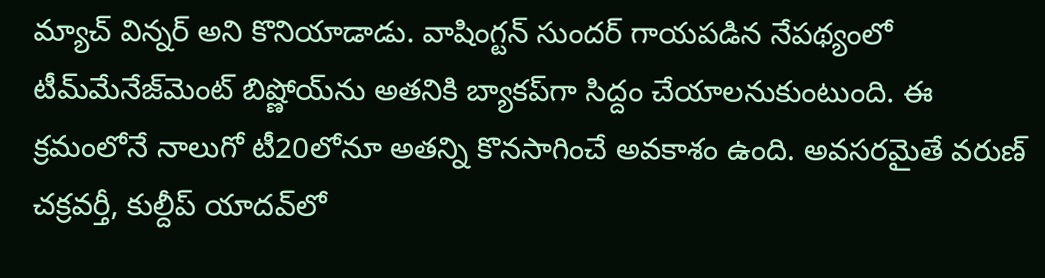మ్యాచ్ విన్నర్ అని కొనియాడాడు. వాషింగ్టన్ సుందర్ గాయపడిన నేపథ్యంలో టీమ్‌మేనేజ్‌మెంట్ బిష్ణోయ్‌ను అతనికి బ్యాకప్‌గా సిద్దం చేయాలనుకుంటుంది. ఈ క్రమంలోనే నాలుగో టీ20లోనూ అతన్ని కొనసాగించే అవకాశం ఉంది. అవసరమైతే వరుణ్ చక్రవర్తీ, కుల్దీప్ యాదవ్‌లో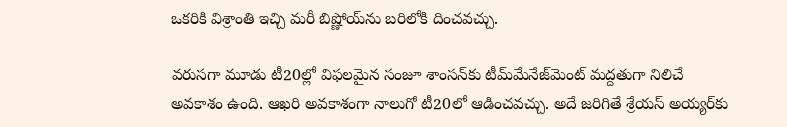ఒకరికి విశ్రాంతి ఇచ్చి మరీ బిష్ణోయ్‌ను బరిలోకి దించవచ్చు.

వరుసగా మూడు టీ20ల్లో విఫలమైన సంజూ శాంసన్‌కు టీమ్‌మేనేజ్‌మెంట్ మద్దతుగా నిలిచే అవకాశం ఉంది. ఆఖరి అవకాశంగా నాలుగో టీ20లో ఆడించవచ్చు. అదే జరిగితే శ్రేయస్ అయ్యర్‌కు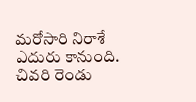మరోసారి నిరాశే ఎదురు కానుంది. చివరి రెండు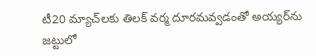టీ20 మ్యాచ్‌లకు తిలక్ వర్మ దూరమవ్వడంతో అయ్యర్‌ను జట్టులో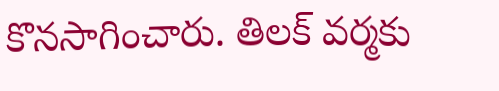కొనసాగించారు. తిలక్ వర్మకు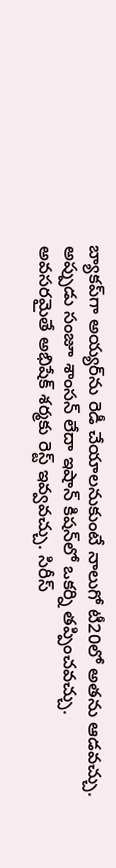బ్యాకప్‌గా అయ్యర్‌ను రెడీ చేయాలనుకుంటే నాలుగో టీ20లో అతను ఆడవచ్చు. అప్పుడు సంజూ శాంసన్ లేదా ఇషాన్ కిషన్‌లో ఒకర్ని తప్పించవచ్చు. అవసరమైతే అభిషేక్ శర్మకు రెస్ట్ ఇవ్వవచ్చు. సిరీస్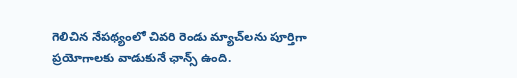గెలిచిన నేపథ్యంలో చివరి రెండు మ్యాచ్‌లను పూర్తిగా ప్రయోగాలకు వాడుకునే ఛాన్స్ ఉంది.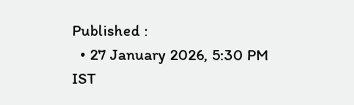Published :
  • 27 January 2026, 5:30 PM IST